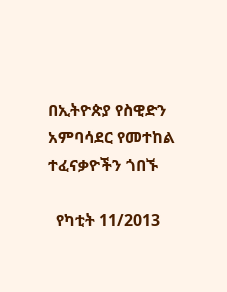በኢትዮጵያ የስዊድን አምባሳደር የመተከል ተፈናቃዮችን ጎበኙ

  የካቲት 11/2013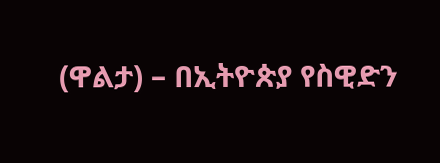(ዋልታ) – በኢትዮጵያ የስዊድን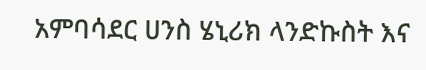አምባሳደር ሀንስ ሄኒሪክ ላንድኩስት እና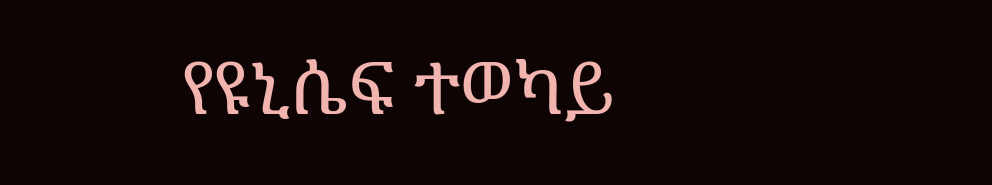የዩኒሴፍ ተወካይ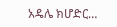አዴሌ ክሆድር…